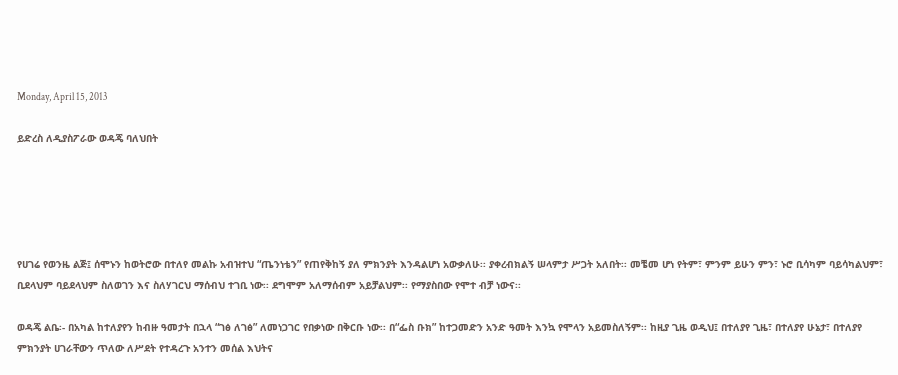Monday, April 15, 2013

ይድረስ ለዲያስፖራው ወዳጄ ባለህበት





የሀገሬ የወንዜ ልጅ፤ ሰሞኑን ከወትሮው በተለየ መልኩ አብዝተህ “ጤንነቴን” የጠየቅከኝ ያለ ምክንያት እንዳልሆነ አውቃለሁ፡፡ ያቀረብክልኝ ሠላምታ ሥጋት አለበት፡፡ መቼመ ሆነ የትም፣ ምንም ይሁን ምን፣ ኑሮ ቢሳካም ባይሳካልህም፣ ቢደላህም ባይደላህም ስለወገን እና ስለሃገርህ ማሰብህ ተገቢ ነው፡፡ ደግሞም አለማሰብም አይቻልህም፡፡ የማያስበው የሞተ ብቻ ነውና፡፡

ወዳጄ ልቤ፡- በአካል ከተለያየን ከብዙ ዓመታት በኋላ “ገፅ ለገፅ” ለመነጋገር የበቃነው በቅርቡ ነው፡፡ በ“ፌስ ቡክ” ከተጋመድን አንድ ዓመት እንኳ የሞላን አይመስለኝም፡፡ ከዚያ ጊዜ ወዲህ፤ በተለያየ ጊዜ፣ በተለያየ ሁኔታ፣ በተለያየ ምክንያት ሀገራቸውን ጥለው ለሥደት የተዳረጉ አንተን መሰል እህትና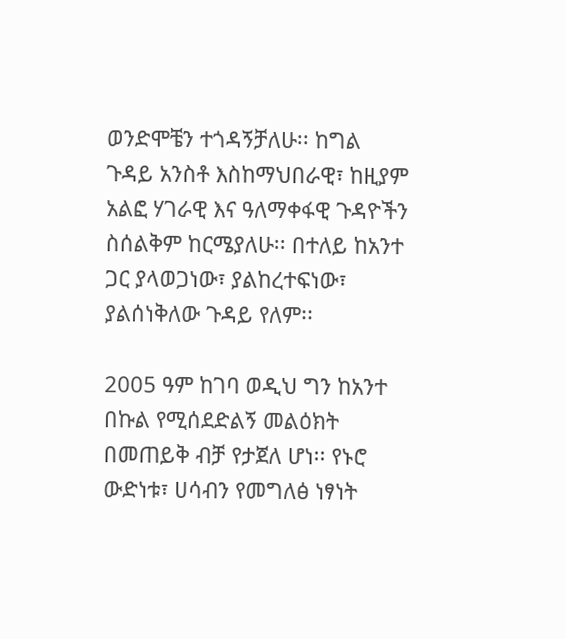ወንድሞቼን ተጎዳኝቻለሁ፡፡ ከግል ጉዳይ አንስቶ እስከማህበራዊ፣ ከዚያም አልፎ ሃገራዊ እና ዓለማቀፋዊ ጉዳዮችን ስሰልቅም ከርሜያለሁ፡፡ በተለይ ከአንተ ጋር ያላወጋነው፣ ያልከረተፍነው፣ ያልሰነቅለው ጉዳይ የለም፡፡

2005 ዓም ከገባ ወዲህ ግን ከአንተ በኩል የሚሰደድልኝ መልዕክት በመጠይቅ ብቻ የታጀለ ሆነ፡፡ የኑሮ ውድነቱ፣ ሀሳብን የመግለፅ ነፃነት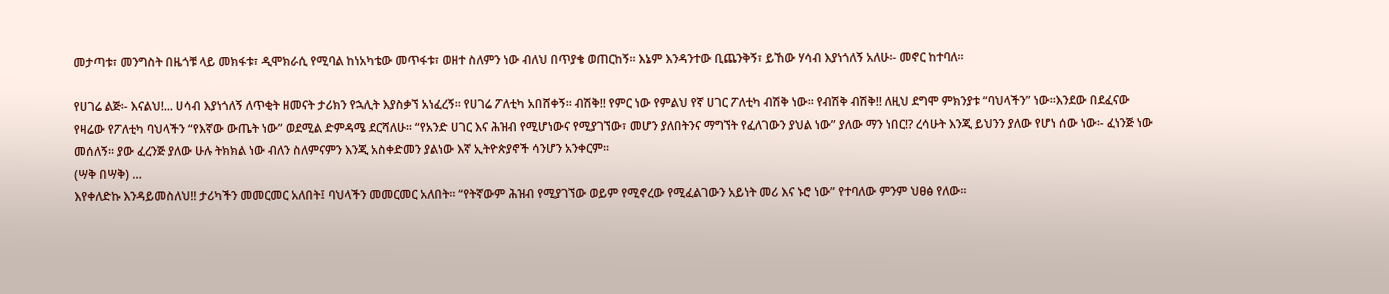መታጣቱ፣ መንግስት በዜጎቹ ላይ መክፋቱ፣ ዲሞክራሲ የሚባል ከነአካቴው መጥፋቱ፣ ወዘተ ስለምን ነው ብለህ በጥያቄ ወጠርከኝ፡፡ እኔም እንዳንተው ቢጨንቅኝ፣ ይኸው ሃሳብ እያነጎለኝ አለሁ፡- መኖር ከተባለ፡፡

የሀገሬ ልጅ፡- እናልህ!... ሀሳብ እያነጎለኝ ለጥቂት ዘመናት ታሪክን የኋሊት እያስቃኘ አነፈረኝ፡፡ የሀገሬ ፖለቲካ አበሸቀኝ፡፡ ብሽቅ!! የምር ነው የምልህ የኛ ሀገር ፖለቲካ ብሽቅ ነው፡፡ የብሽቅ ብሽቅ!! ለዚህ ደግሞ ምክንያቱ “ባህላችን” ነው፡፡እንደው በደፈናው የዛሬው የፖለቲካ ባህላችን “የእኛው ውጤት ነው” ወደሚል ድምዳሜ ደርሻለሁ፡፡ “የአንድ ሀገር እና ሕዝብ የሚሆነውና የሚያገኘው፣ መሆን ያለበትንና ማግኘት የፈለገውን ያህል ነው” ያለው ማን ነበር!? ረሳሁት እንጂ ይህንን ያለው የሆነ ሰው ነው፡- ፈነንጅ ነው መሰለኝ፡፡ ያው ፈረንጅ ያለው ሁሉ ትክክል ነው ብለን ስለምናምን እንጂ አስቀድመን ያልነው እኛ ኢትዮጵያኖች ሳንሆን አንቀርም፡፡
(ሣቅ በሣቅ) …
እየቀለድኩ እንዳይመስለህ!! ታሪካችን መመርመር አለበት፤ ባህላችን መመርመር አለበት፡፡ “የትኛውም ሕዝብ የሚያገኘው ወይም የሚኖረው የሚፈልገውን አይነት መሪ እና ኑሮ ነው” የተባለው ምንም ህፀፅ የለው፡፡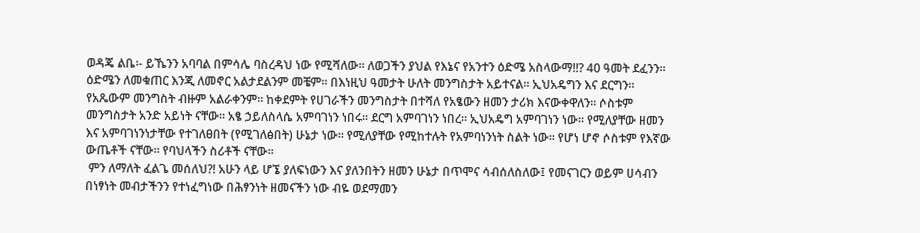ወዳጄ ልቤ፡- ይኼንን አባባል በምሳሌ ባስረዳህ ነው የሚሻለው፡፡ ለወጋችን ያህል የእኔና የአንተን ዕድሜ አስላውማ!!? 40 ዓመት ደፈንን፡፡ ዕድሜን ለመቁጠር እንጂ ለመኖር አልታደልንም መቼም፡፡ በእነዚህ ዓመታት ሁለት መንግስታት አይተናል፡፡ ኢህአዴግን እና ደርግን፡፡ የአጼውም መንግስት ብዙም አልራቀንም፡፡ ከቀደምት የሀገራችን መንግስታት በተሻለ የአፄውን ዘመን ታሪክ እናውቀዋለን፡፡ ሶስቱም መንግስታት አንድ አይነት ናቸው፡፡ አፄ ኃይለስላሴ አምባገነን ነበሩ፡፡ ደርግ አምባገነን ነበረ፡፡ ኢህአዴግ አምባገነን ነው፡፡ የሚለያቸው ዘመን እና አምባገነንነታቸው የተገለፀበት (የሚገለፅበት) ሁኔታ ነው፡፡ የሚለያቸው የሚከተሉት የአምባነንነት ስልት ነው፡፡ የሆነ ሆኖ ሶስቱም የእኛው ውጤቶች ናቸው፡፡ የባህላችን ስሪቶች ናቸው፡፡
 ምን ለማለት ፈልጌ መሰለህ?! አሁን ላይ ሆኜ ያለፍነውን እና ያለንበትን ዘመን ሁኔታ በጥሞና ሳብሰለስለው፤ የመናገርን ወይም ሀሳብን በነፃነት መብታችንን የተነፈግነው በሕፃንነት ዘመናችን ነው ብዬ ወደማመን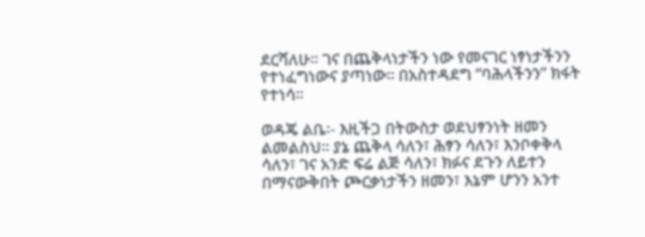ደርሻለሁ፡፡ ገና በጨቅላነታችን ነው የመናገር ነፃነታችንን የተነፈግነውና ያጣነው፡፡ በአስተዳደግ “ባሕላችንን” ክፋት የተነሳ፡፡

ወዳጄ ልቤ፡- እዚችጋ በትውስታ ወደህፃንነት ዘመን ልመልስህ፡፡ ያኔ ጨቅላ ሳለን፣ ሕፃን ሳለን፣ እንቦቀቅላ ሳለን፣ ገና አንድ ፍሬ ልጅ ሳለን፣ ክፉና ደጉን ለይተን በማናውቅበት ጮርቃነታችን ዘመን፣ እኔም ሆንን አንተ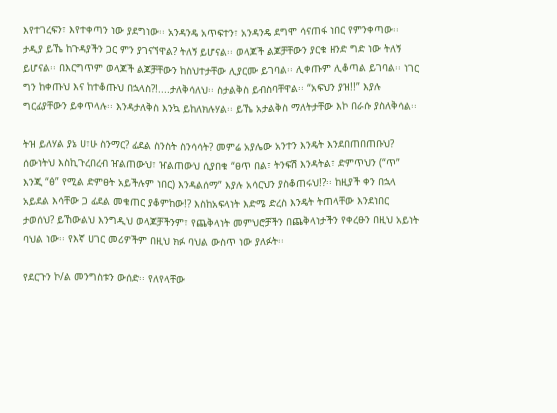እየተገረፍን፣ እየተቀጣን ነው ያደግነው፡፡ አንዳንዴ አጥፍተን፣ አንዳንዴ ደግሞ ሳናጠፋ ነበር የምንቀጣው፡፡ ታዲያ ይኼ ከጉዳያችን ጋር ምን ያገናኘዋል? ትለኝ ይሆናል፡፡ ወላጆች ልጆቻቸውን ያርቁ ዘንድ ግድ ነው ትለኝ ይሆናል፡፡ በእርግጥም ወላጆች ልጆቻቸውን ከስህተታቸው ሊያርሙ ይገባል፡፡ ሊቀጡም ሊቆጣል ይገባል፡፡ ነገር ግን ከቀጡህ እና ከተቆጡህ በኋላስ?!....ታለቅሳለህ፡፡ ስታልቅስ ይብስባቸዋል፡፡ “አፍህን ያዝ!!” እያሉ ግርፊያቸውን ይቀጥላሉ፡፡ እንዳታለቅስ እንኳ ይከለክሉሃል፡፡ ይኼ አታልቅስ ማለትታቸው እኮ በራሱ ያስለቅሳል፡፡

ትዝ ይለሃል ያኔ ሀ፣ሁ ስንማር? ፊደል ስንስት ስንሳሳት? መምሬ አያሌው አንተን እንዴት እንደበጠበጠቡህ? ሰውነትህ እስኪጉረበረብ ዠልጠውህ፣ ዠልጠውህ ሲያበቁ “ፀጥ በል፣ ትንፍሽ እንዳትል፣ ድምጥህን (“ጥ” እንጂ “ፅ” የሚል ድምፀት አይችሉም ነበር) እንዳልሰማ” እያሉ አሳርህን ያስቆጠሩህ!?፡፡ ከዚያች ቀን በኋላ አይደል እሳቸው ጋ ፊደል መቁጠር ያቆምከው!? እስከአፍላነት እድሜ ድረስ እንዴት ትጠላቸው እንደነበር ታወሰህ? ይኸውልህ እንግዲህ ወላጆቻችንም፣ የጨቅላነት መምህሮቻችን በጨቅላነታችን የቀረፁን በዚህ አይነት ባህል ነው፡፡ የእኛ ሀገር መሪዎችም በዚህ ክፉ ባህል ውስጥ ነው ያለፉት፡፡

የደርጉን ኮ/ል መንግስቱን ውሰድ፡፡ የለየላቸው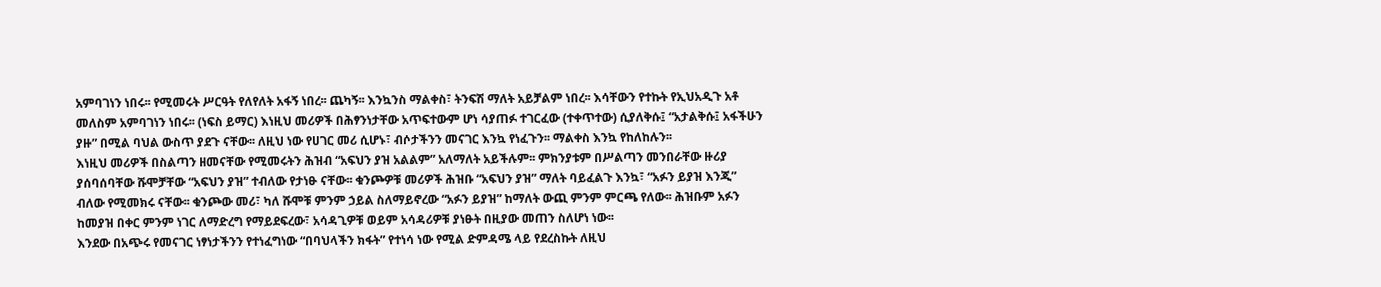አምባገነን ነበሩ፡፡ የሚመሩት ሥርዓት የለየለት አፋኝ ነበረ፡፡ ጨካኝ፡፡ እንኳንስ ማልቀስ፣ ትንፍሽ ማለት አይቻልም ነበረ፡፡ እሳቸውን የተኩት የኢህአዲጉ አቶ መለስም አምባገነን ነበሩ፡፡ (ነፍስ ይማር) እነዚህ መሪዎች በሕፃንነታቸው አጥፍተውም ሆነ ሳያጠፉ ተገርፈው (ተቀጥተው) ሲያለቅሱ፤ “አታልቅሱ፤ አፋችሁን ያዙ” በሚል ባህል ውስጥ ያደጉ ናቸው፡፡ ለዚህ ነው የሀገር መሪ ሲሆኑ፣ ብሶታችንን መናገር እንኳ የነፈጉን፡፡ ማልቀስ እንኳ የከለከሉን፡፡
እነዚህ መሪዎች በስልጣን ዘመናቸው የሚመሩትን ሕዝብ “አፍህን ያዝ አልልም” አለማለት አይችሉም፡፡ ምክንያቱም በሥልጣን መንበራቸው ዙሪያ ያሰባሰባቸው ሹሞቻቸው “አፍህን ያዝ” ተብለው የታነፁ ናቸው፡፡ ቁንጮዎቹ መሪዎች ሕዝቡ “አፍህን ያዝ” ማለት ባይፈልጉ እንኳ፣ “አፉን ይያዝ እንጂ” ብለው የሚመክሩ ናቸው፡፡ ቁንጮው መሪ፣ ካለ ሹሞቹ ምንም ኃይል ስለማይኖረው “አፉን ይያዝ” ከማለት ውጪ ምንም ምርጫ የለው፡፡ ሕዝቡም አፉን ከመያዝ በቀር ምንም ነገር ለማድረግ የማይደፍረው፣ አሳዳጊዎቹ ወይም አሳዳሪዎቹ ያነፁት በዚያው መጠን ስለሆነ ነው፡፡
እንደው በአጭሩ የመናገር ነፃነታችንን የተነፈግነው “በባህላችን ክፋት” የተነሳ ነው የሚል ድምዳሜ ላይ የደረስኩት ለዚህ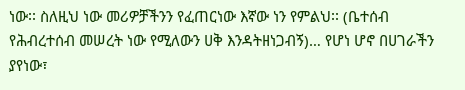ነው፡፡ ስለዚህ ነው መሪዎቻችንን የፈጠርነው እኛው ነን የምልህ፡፡ (ቤተሰብ የሕብረተሰብ መሠረት ነው የሚለውን ሀቅ እንዳትዘነጋብኝ)… የሆነ ሆኖ በሀገራችን ያየነው፣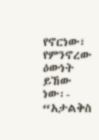የኖርነው፣ የምንኖረው ዕውነት ይኸው ነው፡- “አታልቅስ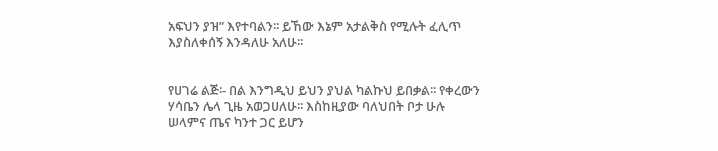አፍህን ያዝ” እየተባልን፡፡ ይኸው እኔም አታልቅስ የሚሉት ፈሊጥ እያስለቀሰኝ እንዳለሁ አለሁ፡፡


የሀገሬ ልጅ፡- በል እንግዲህ ይህን ያህል ካልኩህ ይበቃል፡፡ የቀረውን ሃሳቤን ሌላ ጊዜ አወጋሀለሁ፡፡ እስከዚያው ባለህበት ቦታ ሁሉ ሠላምና ጤና ካንተ ጋር ይሆን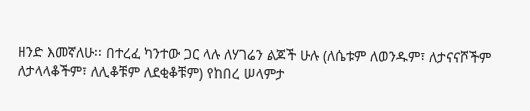ዘንድ እመኛለሁ፡፡ በተረፈ ካንተው ጋር ላሉ ለሃገሬን ልጆች ሁሉ (ለሴቱም ለወንዱም፣ ለታናናሾችም ለታላላቆችም፣ ለሊቆቹም ለደቂቆቹም) የከበረ ሠላምታ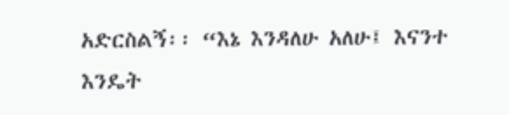አድርስልኝ፡፡ “እኔ እንዳለሁ አለሁ፤ እናንተ እንዴት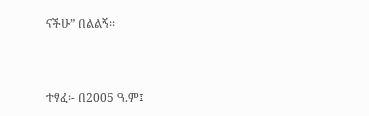ናችሁ” በልልኝ፡፡


ተፃፈ፡- በ2005 ዓ.ም፤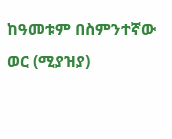ከዓመቱም በስምንተኛው ወር (ሚያዝያ)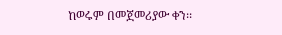ከወሩም በመጀመሪያው ቀን፡፡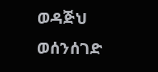ወዳጅህ ወሰንሰገድ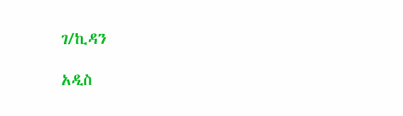ገ/ኪዳን

አዲስ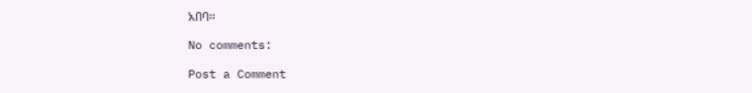አበባ፡፡

No comments:

Post a Comment